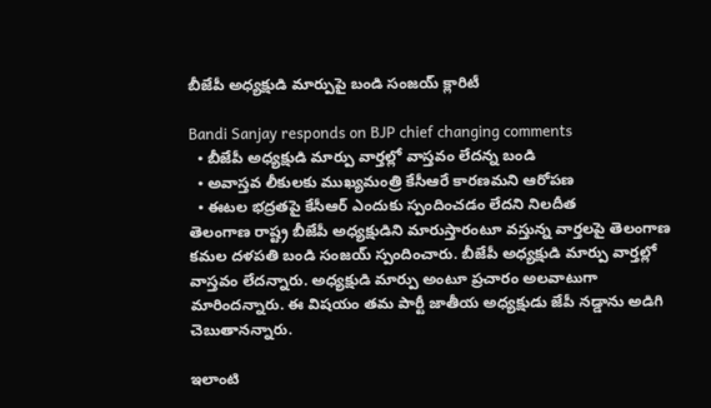బీజేపీ అధ్యక్షుడి మార్పుపై బండి సంజయ్ క్లారిటీ

Bandi Sanjay responds on BJP chief changing comments
  • బీజేపీ అధ్యక్షుడి మార్పు వార్తల్లో వాస్తవం లేదన్న బండి
  • అవాస్తవ లీకులకు ముఖ్యమంత్రి కేసీఆరే కారణమని ఆరోపణ
  • ఈటల భద్రతపై కేసీఆర్ ఎందుకు స్పందించడం లేదని నిలదీత
తెలంగాణ రాష్ట్ర బీజేపీ అధ్యక్షుడిని మారుస్తారంటూ వస్తున్న వార్తలపై తెలంగాణ కమల దళపతి బండి సంజయ్ స్పందించారు. బీజేపీ అధ్యక్షుడి మార్పు వార్తల్లో వాస్తవం లేదన్నారు. అధ్యక్షుడి మార్పు అంటూ ప్రచారం అలవాటుగా మారిందన్నారు. ఈ విషయం తమ పార్టీ జాతీయ అధ్యక్షుడు జేపీ నడ్డాను అడిగి చెబుతానన్నారు.

ఇలాంటి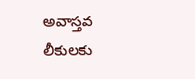అవాస్తవ లీకులకు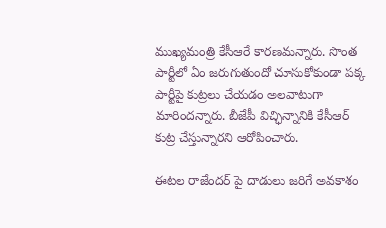ముఖ్యమంత్రి కేసీఆరే కారణమన్నారు. సొంత పార్టీలో ఏం జరుగుతుందో చూసుకోకుండా పక్క పార్టీపై కుట్రలు చేయడం అలవాటుగా మారిందన్నారు. బీజేపీ విచ్ఛిన్నానికి కేసీఆర్ కుట్ర చేస్తున్నారని ఆరోపించారు.

ఈటల రాజేందర్ పై దాడులు జరిగే అవకాశం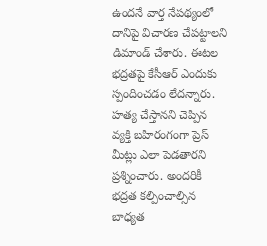ఉందనే వార్త నేపథ్యంలో దానిపై విచారణ చేపట్టాలని డిమాండ్ చేశారు. ఈటల భద్రతపై కేసీఆర్ ఎందుకు స్పందించడం లేదన్నారు. హత్య చేస్తానని చెప్పిన వ్యక్తి బహిరంగంగా ప్రెస్ మీట్లు ఎలా పెడతారని ప్రశ్నించారు. అందరికీ భద్రత కల్పించాల్సిన బాధ్యత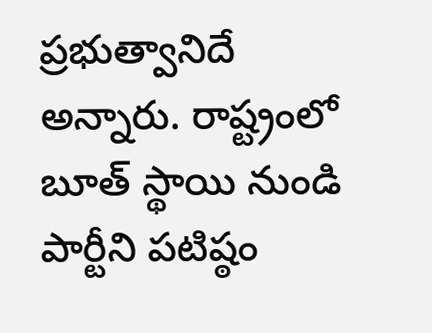ప్రభుత్వానిదే అన్నారు. రాష్ట్రంలో బూత్ స్థాయి నుండి పార్టీని పటిష్ఠం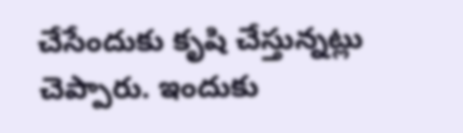చేసేందుకు కృషి చేస్తున్నట్లు చెప్పారు. ఇందుకు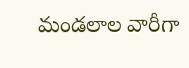మండలాల వారీగా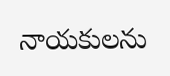నాయకులను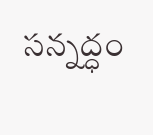సన్నద్ధం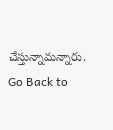చేస్తున్నామన్నారు.
Go Back to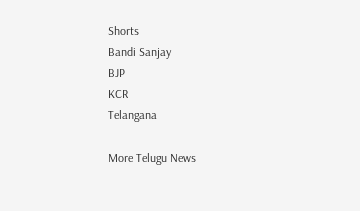Shorts
Bandi Sanjay
BJP
KCR
Telangana

More Telugu News